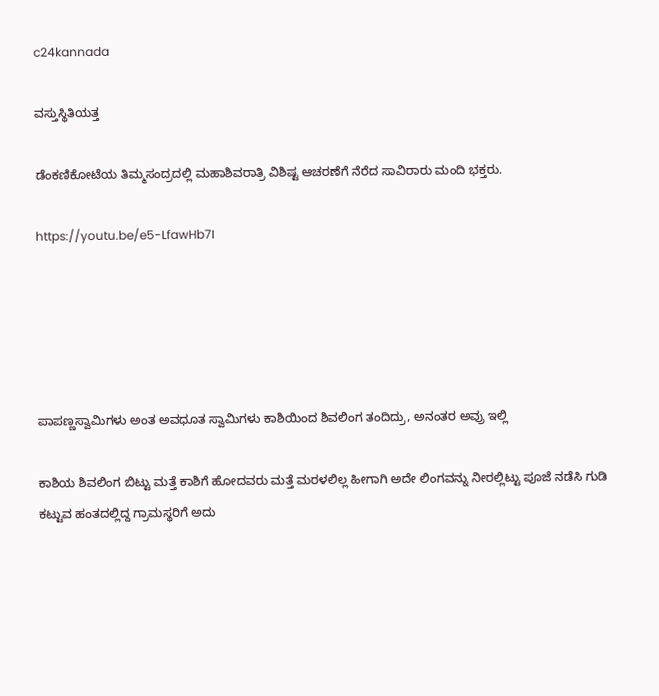c24kannada

ವಸ್ತುಸ್ಥಿತಿಯತ್ತ

ಡೆಂಕಣಿಕೋಟೆಯ ತಿಮ್ಮಸಂದ್ರದಲ್ಲಿ ಮಹಾಶಿವರಾತ್ರಿ ವಿಶಿಷ್ಟ ಆಚರಣೆಗೆ ನೆರೆದ ಸಾವಿರಾರು ಮಂದಿ ಭಕ್ತರು.

https://youtu.be/e5-LfawHb7I





ಪಾಪಣ್ಣಸ್ವಾಮಿಗಳು ಅಂತ ಅವಧೂತ ಸ್ವಾಮಿಗಳು ಕಾಶಿಯಿಂದ ಶಿವಲಿಂಗ ತಂದಿದ್ರು, ಅನಂತರ ಅವ್ರು ಇಲ್ಲಿ

ಕಾಶಿಯ ಶಿವಲಿಂಗ ಬಿಟ್ಟು ಮತ್ತೆ ಕಾಶಿಗೆ ಹೋದವರು ಮತ್ತೆ ಮರಳಲಿಲ್ಲ ಹೀಗಾಗಿ ಅದೇ ಲಿಂಗವನ್ನು ನೀರಲ್ಲಿಟ್ಟು ಪೂಜೆ ನಡೆಸಿ ಗುಡಿ ಕಟ್ಟುವ ಹಂತದಲ್ಲಿದ್ದ ಗ್ರಾಮಸ್ಥರಿಗೆ ಅದು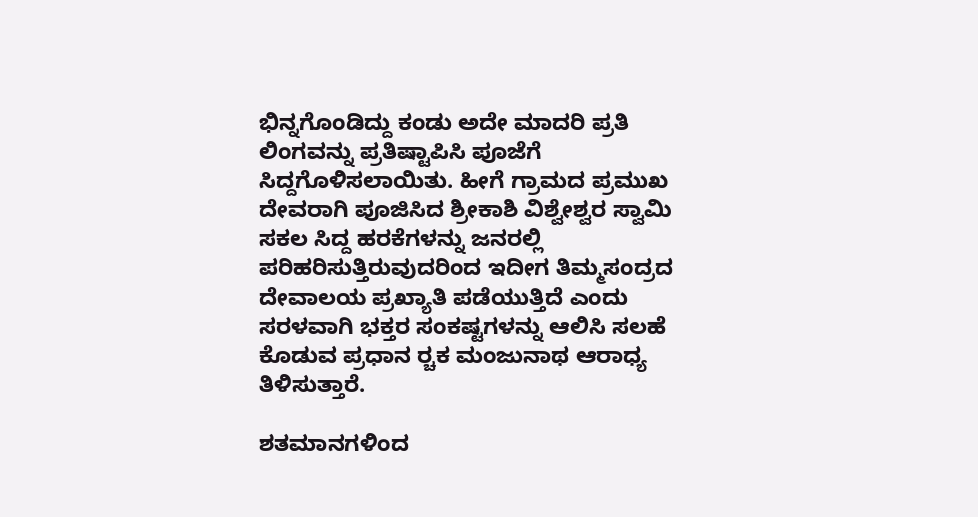ಭಿನ್ನಗೊಂಡಿದ್ದು ಕಂಡು ಅದೇ ಮಾದರಿ ಪ್ರತಿ ಲಿಂಗವನ್ನು ಪ್ರತಿಷ್ಟಾಪಿಸಿ ಪೂಜೆಗೆ ಸಿದ್ದಗೊಳಿಸಲಾಯಿತು. ಹೀಗೆ ಗ್ರಾಮದ ಪ್ರಮುಖ ದೇವರಾಗಿ ಪೂಜಿಸಿದ ಶ್ರೀಕಾಶಿ ವಿಶ್ವೇಶ್ವರ ಸ್ವಾಮಿ ಸಕಲ ಸಿದ್ದ ಹರಕೆಗಳನ್ನು ಜನರಲ್ಲಿ ಪರಿಹರಿಸುತ್ತಿರುವುದರಿಂದ ಇದೀಗ ತಿಮ್ಮಸಂದ್ರದ ದೇವಾಲಯ ಪ್ರಖ್ಯಾತಿ ಪಡೆಯುತ್ತಿದೆ ಎಂದು ಸರಳವಾಗಿ ಭಕ್ತರ ಸಂಕಷ್ಟಗಳನ್ನು ಆಲಿಸಿ ಸಲಹೆ ಕೊಡುವ ಪ್ರಧಾನ ರ‍್ಚಕ ಮಂಜುನಾಥ ಆರಾಧ್ಯ ತಿಳಿಸುತ್ತಾರೆ.

ಶತಮಾನಗಳಿಂದ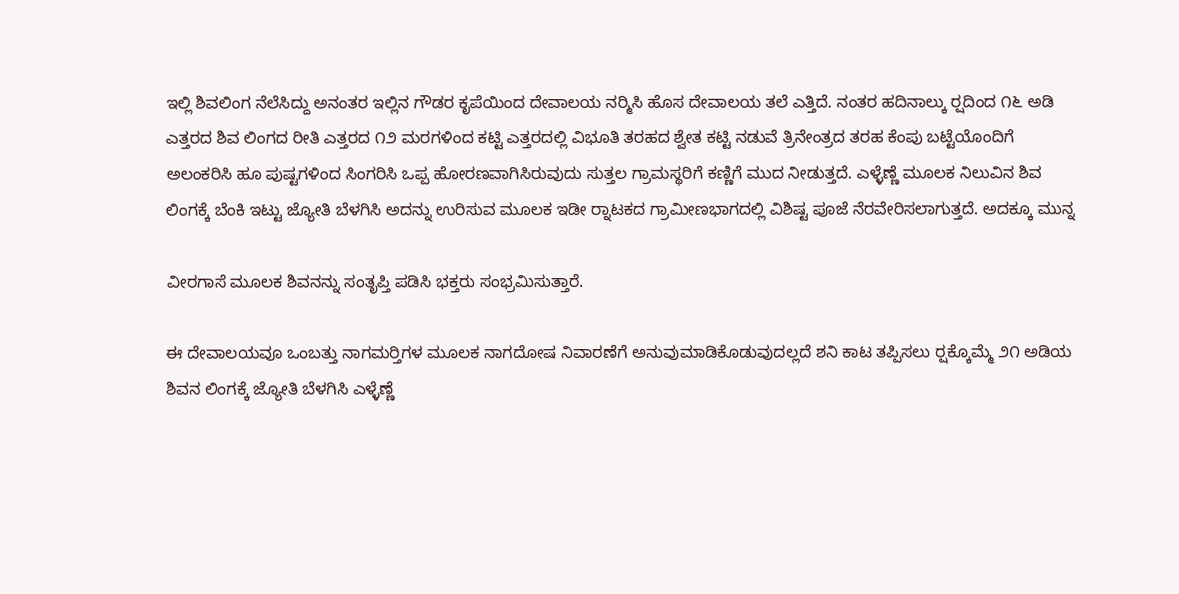ಇಲ್ಲಿ ಶಿವಲಿಂಗ ನೆಲೆಸಿದ್ದು ಅನಂತರ ಇಲ್ಲಿನ ಗೌಡರ ಕೃಪೆಯಿಂದ ದೇವಾಲಯ ನರ‍್ಮಿಸಿ ಹೊಸ ದೇವಾಲಯ ತಲೆ ಎತ್ತಿದೆ. ನಂತರ ಹದಿನಾಲ್ಕು ರ‍್ಷದಿಂದ ೧೬ ಅಡಿ ಎತ್ತರದ ಶಿವ ಲಿಂಗದ ರೀತಿ ಎತ್ತರದ ೧೨ ಮರಗಳಿಂದ ಕಟ್ಟಿ ಎತ್ತರದಲ್ಲಿ ವಿಭೂತಿ ತರಹದ ಶ್ವೇತ ಕಟ್ಟಿ ನಡುವೆ ತ್ರಿನೇಂತ್ರದ ತರಹ ಕೆಂಪು ಬಟ್ಟೆಯೊಂದಿಗೆ ಅಲಂಕರಿಸಿ ಹೂ ಪುಷ್ಟಗಳಿಂದ ಸಿಂಗರಿಸಿ ಒಪ್ಪ ಹೋರಣವಾಗಿಸಿರುವುದು ಸುತ್ತಲ ಗ್ರಾಮಸ್ಥರಿಗೆ ಕಣ್ಣಿಗೆ ಮುದ ನೀಡುತ್ತದೆ. ಎಳ್ಳೆಣ್ಣೆ ಮೂಲಕ ನಿಲುವಿನ ಶಿವ ಲಿಂಗಕ್ಕೆ ಬೆಂಕಿ ಇಟ್ಟು ಜ್ಯೋತಿ ಬೆಳಗಿಸಿ ಅದನ್ನು ಉರಿಸುವ ಮೂಲಕ ಇಡೀ ರ‍್ನಾಟಕದ ಗ್ರಾಮೀಣಭಾಗದಲ್ಲಿ ವಿಶಿಷ್ಟ ಪೂಜೆ ನೆರವೇರಿಸಲಾಗುತ್ತದೆ. ಅದಕ್ಕೂ ಮುನ್ನ

ವೀರಗಾಸೆ ಮೂಲಕ ಶಿವನನ್ನು ಸಂತೃಪ್ತಿ ಪಡಿಸಿ ಭಕ್ತರು ಸಂಭ್ರಮಿಸುತ್ತಾರೆ.

ಈ ದೇವಾಲಯವೂ ಒಂಬತ್ತು ನಾಗಮರ‍್ತಿಗಳ ಮೂಲಕ ನಾಗದೋಷ ನಿವಾರಣೆಗೆ ಅನುವುಮಾಡಿಕೊಡುವುದಲ್ಲದೆ ಶನಿ ಕಾಟ ತಪ್ಪಿಸಲು ರ‍್ಷಕ್ಕೊಮ್ಮೆ ೨೧ ಅಡಿಯ ಶಿವನ ಲಿಂಗಕ್ಕೆ ಜ್ಯೋತಿ ಬೆಳಗಿಸಿ ಎಳ್ಳೆಣ್ಣೆ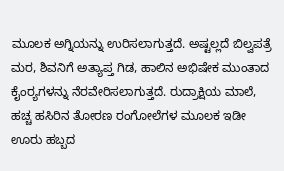ಮೂಲಕ ಅಗ್ನಿಯನ್ನು ಉರಿಸಲಾಗುತ್ತದೆ. ಅಷ್ಟಲ್ಲದೆ ಬಿಲ್ವಪತ್ರೆ ಮರ, ಶಿವನಿಗೆ ಅತ್ಯಾಪ್ತ ಗಿಡ, ಹಾಲಿನ ಅಭಿಷೇಕ ಮುಂತಾದ ಕೈಂರ‍್ಯಗಳನ್ನು ನೆರವೇರಿಸಲಾಗುತ್ತದೆ. ರುದ್ರಾಕ್ಷಿಯ ಮಾಲೆ, ಹಚ್ಚ ಹಸಿರಿನ ತೋರಣ ರಂಗೋಲೆಗಳ ಮೂಲಕ ಇಡೀ ಊರು ಹಬ್ಬದ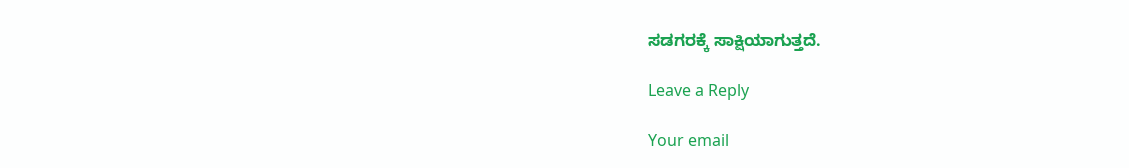ಸಡಗರಕ್ಕೆ ಸಾಕ್ಷಿಯಾಗುತ್ತದೆ.

Leave a Reply

Your email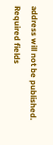address will not be published. Required fields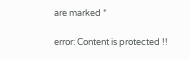are marked *

error: Content is protected !!